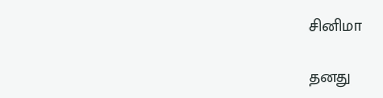சினிமா

தனது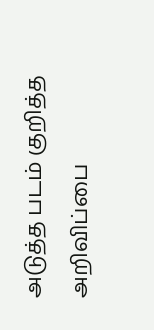அடுத்த படம் குறித்த அறிவிப்பை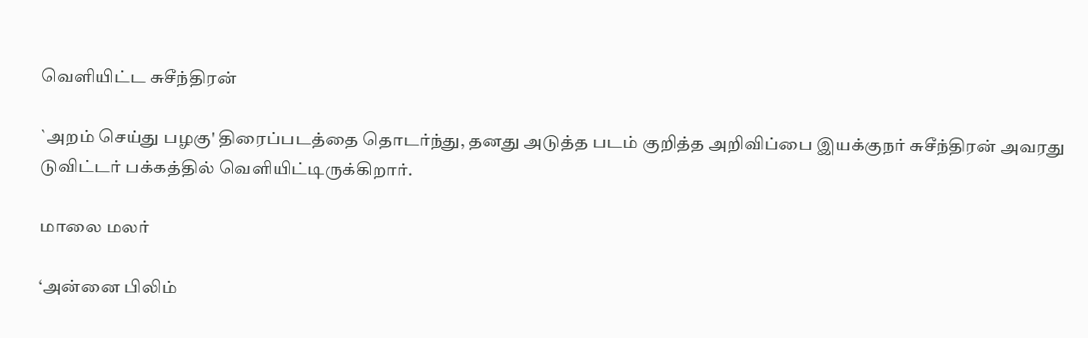வெளியிட்ட சுசீந்திரன்

`அறம் செய்து பழகு' திரைப்படத்தை தொடர்ந்து, தனது அடுத்த படம் குறித்த அறிவிப்பை இயக்குநர் சுசீந்திரன் அவரது டுவிட்டர் பக்கத்தில் வெளியிட்டிருக்கிறார்.

மாலை மலர்

‘அன்னை பிலிம்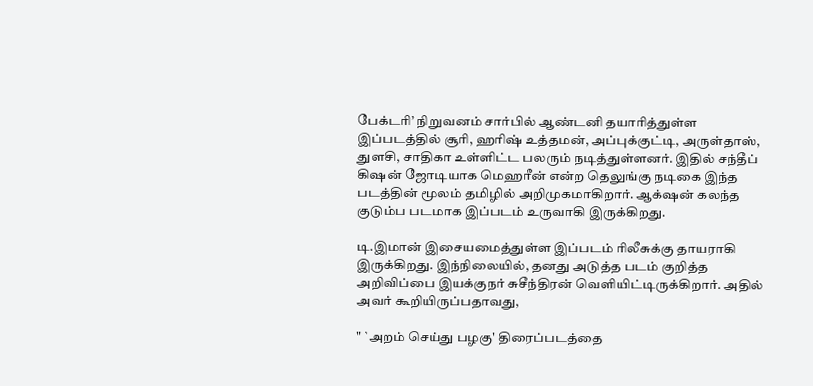பேக்டரி’ நிறுவனம் சார்பில் ஆண்டனி தயாரித்துள்ள இப்படத்தில் சூரி, ஹரிஷ் உத்தமன், அப்புக்குட்டி, அருள்தாஸ், துளசி, சாதிகா உள்ளிட்ட பலரும் நடித்துள்ளனர். இதில் சந்தீப் கிஷன் ஜோடியாக மெஹரீன் என்ற தெலுங்கு நடிகை இந்த படத்தின் மூலம் தமிழில் அறிமுகமாகிறார். ஆக்‌ஷன் கலந்த குடும்ப படமாக இப்படம் உருவாகி இருக்கிறது.

டி.இமான் இசையமைத்துள்ள இப்படம் ரிலீசுக்கு தாயராகி இருக்கிறது. இந்நிலையில், தனது அடுத்த படம் குறித்த அறிவிப்பை இயக்குநர் சுசீந்திரன் வெளியிட்டிருக்கிறார். அதில் அவர் கூறியிருப்பதாவது,

" `அறம் செய்து பழகு' திரைப்படத்தை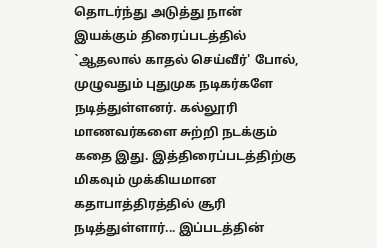தொடர்ந்து அடுத்து நான் இயக்கும் திரைப்படத்தில் `ஆதலால் காதல் செய்வீர்' போல், முழுவதும் புதுமுக நடிகர்களே நடித்துள்ளனர். கல்லூரி மாணவர்களை சுற்றி நடக்கும் கதை இது. இத்திரைப்படத்திற்கு மிகவும் முக்கியமான கதாபாத்திரத்தில் சூரி நடித்துள்ளார்... இப்படத்தின்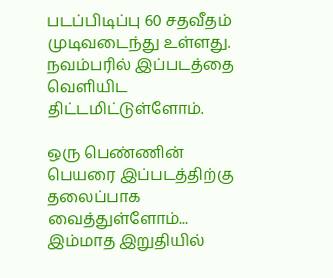படப்பிடிப்பு 60 சதவீதம் முடிவடைந்து உள்ளது. நவம்பரில் இப்படத்தை வெளியிட திட்டமிட்டுள்ளோம்.

ஒரு பெண்ணின் பெயரை இப்படத்திற்கு தலைப்பாக வைத்துள்ளோம்... இம்மாத இறுதியில்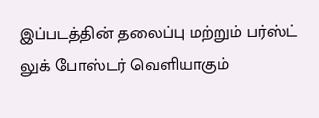இப்படத்தின் தலைப்பு மற்றும் பர்ஸ்ட் லுக் போஸ்டர் வெளியாகும்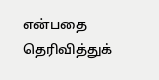என்பதை தெரிவித்துக்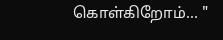கொள்கிறோம்... "